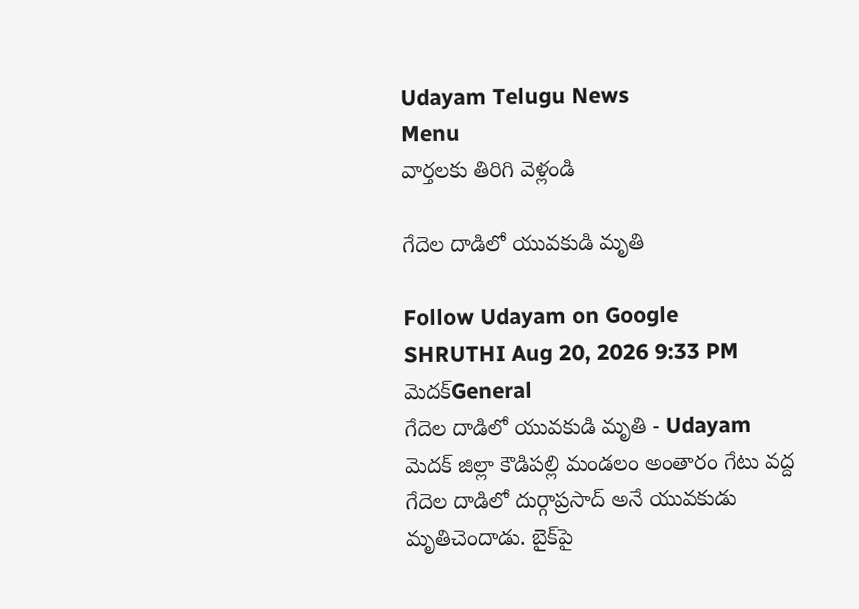Udayam Telugu News
Menu
వార్తలకు తిరిగి వెళ్లండి

గేదెల దాడిలో యువకుడి మృతి

Follow Udayam on Google
SHRUTHI Aug 20, 2026 9:33 PM మెదక్General
గేదెల దాడిలో యువకుడి మృతి - Udayam
మెదక్‌ జిల్లా కౌడిపల్లి మండలం అంతారం గేటు వద్ద గేదెల దాడిలో దుర్గాప్రసాద్‌ అనే యువకుడు మృతిచెందాడు. బైక్‌పై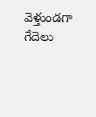వెళ్తుండగా గేదెలు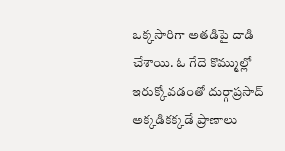ఒక్కసారిగా అతడిపై దాడి చేశాయి. ఓ గేదె కొమ్ముల్లో ఇరుక్కోవడంతో దుర్గాప్రసాద్‌ అక్కడికక్కడే ప్రాణాలు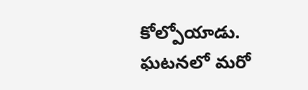కోల్పోయాడు. ఘటనలో మరో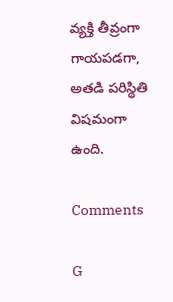వ్యక్తి తీవ్రంగా గాయపడగా, అతడి పరిస్థితి విషమంగా ఉంది.

Comments

G